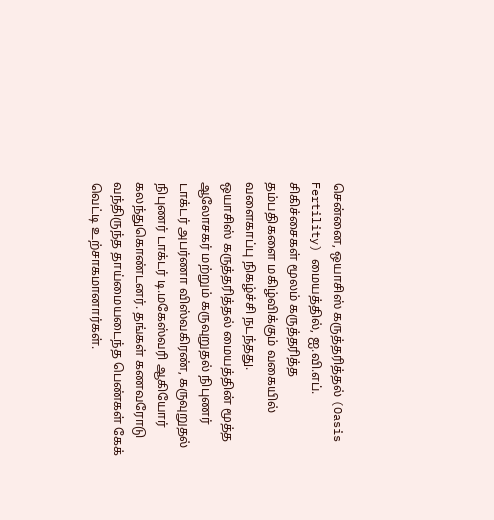சென்னை, ஒயாசிஸ் கருத்தரித்தல் (Oasis Fertility) மையத்தில், ஐ.வி.எப். சிகிச்சைகள் மூலம் கருத்தரித்த தம்பதிகளை மகிழ்விக்கும் வகையில் வளைகாப்பு நிகழ்ச்சி நடந்தது.
ஒயாசிஸ் கருத்தரித்தல் மையத்தின் மூத்த ஆலோசகர் மற்றும் கருவுறுதல் நிபுணர் டாக்டர் அபர்ணா விஸ்வகிரண், கருவுறுதல் நிபுணர் டாக்டர் டி.மகேஸ்வரி ஆகியோர் கலந்துகொண்டனர். தங்கள் கணவரோடு வந்திருந்த தாய்மையடைந்த பெண்கள் கேக் வெட்டி உற்சாகமானார்கள்.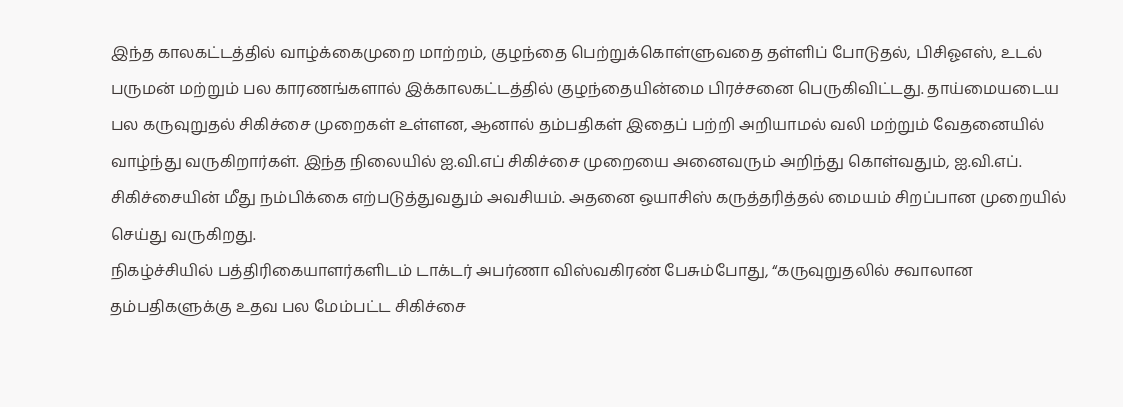இந்த காலகட்டத்தில் வாழ்க்கைமுறை மாற்றம், குழந்தை பெற்றுக்கொள்ளுவதை தள்ளிப் போடுதல், பிசிஓஎஸ், உடல் பருமன் மற்றும் பல காரணங்களால் இக்காலகட்டத்தில் குழந்தையின்மை பிரச்சனை பெருகிவிட்டது. தாய்மையடைய பல கருவுறுதல் சிகிச்சை முறைகள் உள்ளன, ஆனால் தம்பதிகள் இதைப் பற்றி அறியாமல் வலி மற்றும் வேதனையில் வாழ்ந்து வருகிறார்கள். இந்த நிலையில் ஐ.வி.எப் சிகிச்சை முறையை அனைவரும் அறிந்து கொள்வதும், ஐ.வி.எப். சிகிச்சையின் மீது நம்பிக்கை எற்படுத்துவதும் அவசியம். அதனை ஒயாசிஸ் கருத்தரித்தல் மையம் சிறப்பான முறையில் செய்து வருகிறது.
நிகழ்ச்சியில் பத்திரிகையாளர்களிடம் டாக்டர் அபர்ணா விஸ்வகிரண் பேசும்போது, “கருவுறுதலில் சவாலான தம்பதிகளுக்கு உதவ பல மேம்பட்ட சிகிச்சை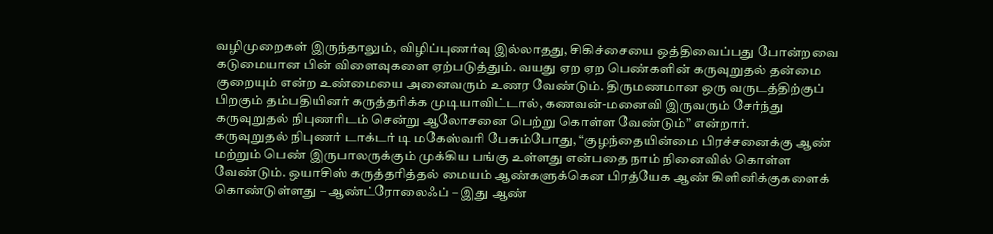வழிமுறைகள் இருந்தாலும், விழிப்புணர்வு இல்லாதது, சிகிச்சையை ஒத்திவைப்பது போன்றவை கடுமையான பின் விளைவுகளை ஏற்படுத்தும். வயது ஏற ஏற பெண்களின் கருவுறுதல் தன்மை குறையும் என்ற உண்மையை அனைவரும் உணர வேண்டும். திருமணமான ஒரு வருடத்திற்குப் பிறகும் தம்பதியினர் கருத்தரிக்க முடியாவிட்டால், கணவன்-மனைவி இருவரும் சேர்ந்து கருவுறுதல் நிபுணரிடம் சென்று ஆலோசனை பெற்று கொள்ள வேண்டும்” என்றார்.
கருவுறுதல் நிபுணர் டாக்டர் டி மகேஸ்வரி பேசும்போது, “குழந்தையின்மை பிரச்சனைக்கு ஆண் மற்றும் பெண் இருபாலருக்கும் முக்கிய பங்கு உள்ளது என்பதை நாம் நினைவில் கொள்ள வேண்டும். ஒயாசிஸ் கருத்தரித்தல் மையம் ஆண்களுக்கென பிரத்யேக ஆண் கிளினிக்குகளைக் கொண்டுள்ளது – ஆண்ட்ரோலைஃப் – இது ஆண்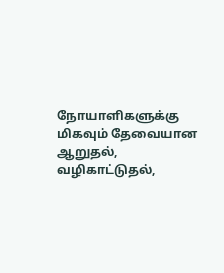நோயாளிகளுக்கு மிகவும் தேவையான ஆறுதல், வழிகாட்டுதல்,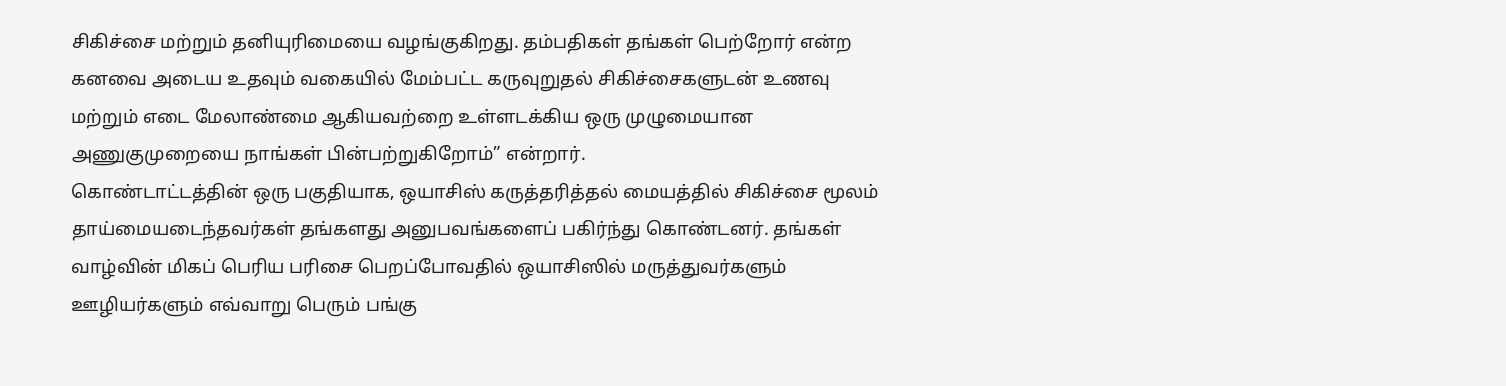சிகிச்சை மற்றும் தனியுரிமையை வழங்குகிறது. தம்பதிகள் தங்கள் பெற்றோர் என்ற கனவை அடைய உதவும் வகையில் மேம்பட்ட கருவுறுதல் சிகிச்சைகளுடன் உணவு மற்றும் எடை மேலாண்மை ஆகியவற்றை உள்ளடக்கிய ஒரு முழுமையான அணுகுமுறையை நாங்கள் பின்பற்றுகிறோம்” என்றார்.
கொண்டாட்டத்தின் ஒரு பகுதியாக, ஒயாசிஸ் கருத்தரித்தல் மையத்தில் சிகிச்சை மூலம் தாய்மையடைந்தவர்கள் தங்களது அனுபவங்களைப் பகிர்ந்து கொண்டனர். தங்கள் வாழ்வின் மிகப் பெரிய பரிசை பெறப்போவதில் ஒயாசிஸில் மருத்துவர்களும் ஊழியர்களும் எவ்வாறு பெரும் பங்கு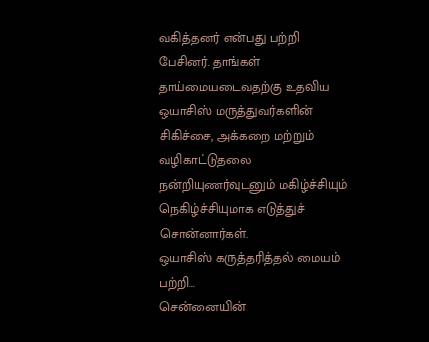வகித்தனர் என்பது பற்றி பேசினர். தாங்கள் தாய்மையடைவதற்கு உதவிய ஒயாசிஸ் மருத்துவர்களின் சிகிச்சை, அக்கறை மற்றும் வழிகாட்டுதலை நன்றியுணர்வுடனும் மகிழ்ச்சியும் நெகிழ்ச்சியுமாக எடுத்துச் சொன்னார்கள்.
ஒயாசிஸ் கருத்தரித்தல் மையம் பற்றி…
சென்னையின்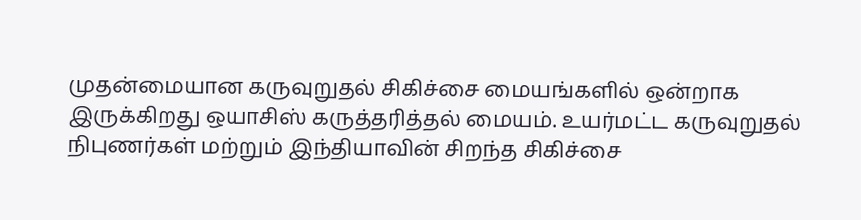முதன்மையான கருவுறுதல் சிகிச்சை மையங்களில் ஒன்றாக இருக்கிறது ஒயாசிஸ் கருத்தரித்தல் மையம். உயர்மட்ட கருவுறுதல் நிபுணர்கள் மற்றும் இந்தியாவின் சிறந்த சிகிச்சை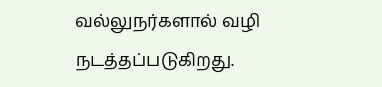வல்லுநர்களால் வழி நடத்தப்படுகிறது.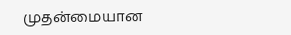முதன்மையான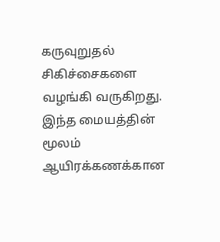கருவுறுதல் சிகிச்சைகளை வழங்கி வருகிறது. இந்த மையத்தின் மூலம் ஆயிரக்கணக்கான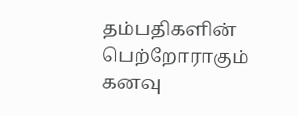தம்பதிகளின் பெற்றோராகும் கனவு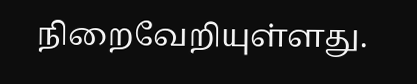நிறைவேறியுள்ளது.